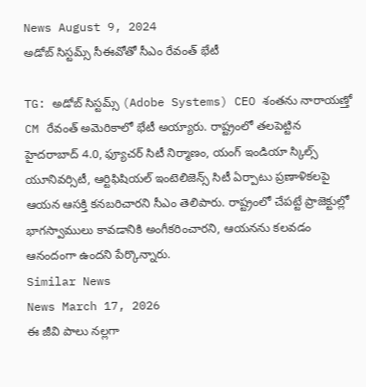News August 9, 2024
అడోబ్ సిస్టమ్స్ సీఈవోతో సీఎం రేవంత్ భేటీ

TG: అడోబ్ సిస్టమ్స్ (Adobe Systems) CEO శంతను నారాయణ్తో CM రేవంత్ అమెరికాలో భేటీ అయ్యారు. రాష్ట్రంలో తలపెట్టిన హైదరాబాద్ 4.0, ఫ్యూచర్ సిటీ నిర్మాణం, యంగ్ ఇండియా స్కిల్స్ యూనివర్సిటీ, ఆర్టిఫిషియల్ ఇంటెలిజెన్స్ సిటీ ఏర్పాటు ప్రణాళికలపై ఆయన ఆసక్తి కనబరిచారని సీఎం తెలిపారు. రాష్ట్రంలో చేపట్టే ప్రాజెక్టుల్లో భాగస్వాములు కావడానికి అంగీకరించారని, ఆయనను కలవడం ఆనందంగా ఉందని పేర్కొన్నారు.
Similar News
News March 17, 2026
ఈ జీవి పాలు నల్లగా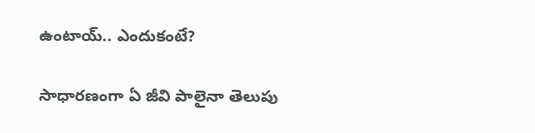ఉంటాయ్.. ఎందుకంటే?

సాధారణంగా ఏ జీవి పాలైనా తెలుపు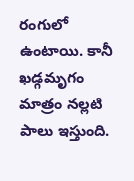రంగులో ఉంటాయి. కానీ ఖడ్గమృగం మాత్రం నల్లటి పాలు ఇస్తుంది.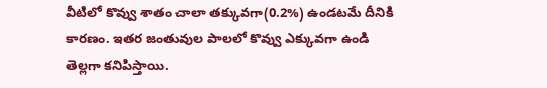వీటిలో కొవ్వు శాతం చాలా తక్కువగా(0.2%) ఉండటమే దీనికి కారణం. ఇతర జంతువుల పాలలో కొవ్వు ఎక్కువగా ఉండి తెల్లగా కనిపిస్తాయి.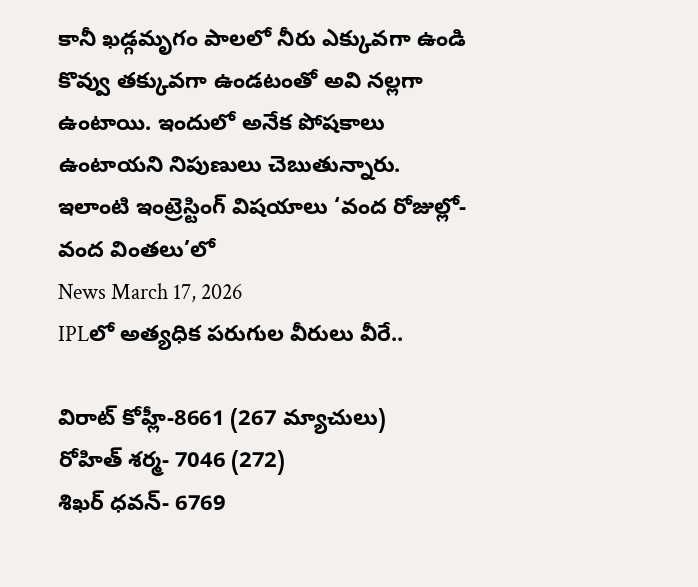కానీ ఖడ్గమృగం పాలలో నీరు ఎక్కువగా ఉండి కొవ్వు తక్కువగా ఉండటంతో అవి నల్లగా ఉంటాయి. ఇందులో అనేక పోషకాలు ఉంటాయని నిపుణులు చెబుతున్నారు. ఇలాంటి ఇంట్రెస్టింగ్ విషయాలు ‘వంద రోజుల్లో-వంద వింతలు’లో
News March 17, 2026
IPLలో అత్యధిక పరుగుల వీరులు వీరే..

విరాట్ కోహ్లీ-8661 (267 మ్యాచులు)
రోహిత్ శర్మ- 7046 (272)
శిఖర్ ధవన్- 6769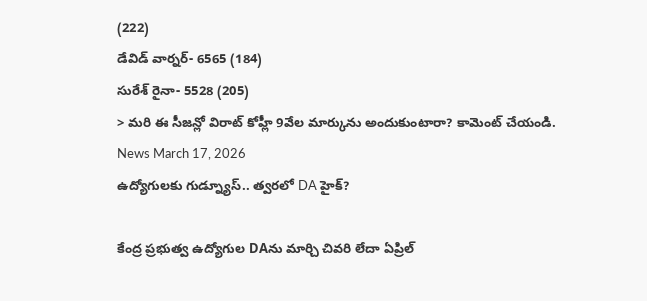(222)
డేవిడ్ వార్నర్- 6565 (184)
సురేశ్ రైనా- 5528 (205)
> మరి ఈ సీజన్లో విరాట్ కోహ్లీ 9వేల మార్కును అందుకుంటారా? కామెంట్ చేయండి.
News March 17, 2026
ఉద్యోగులకు గుడ్న్యూస్.. త్వరలో DA హైక్?

కేంద్ర ప్రభుత్వ ఉద్యోగుల DAను మార్చి చివరి లేదా ఏప్రిల్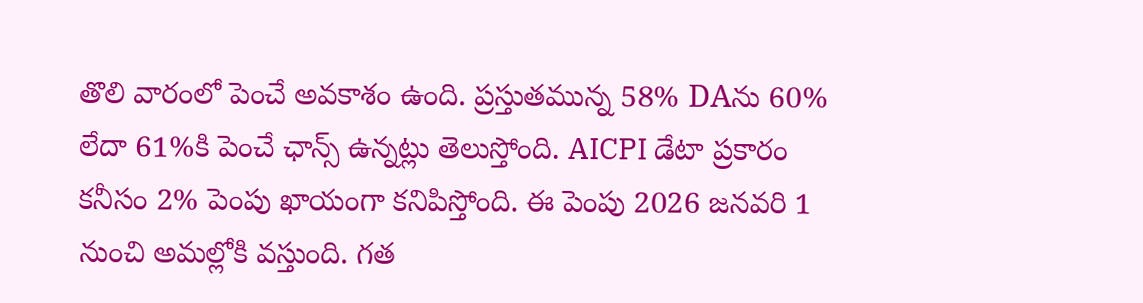తొలి వారంలో పెంచే అవకాశం ఉంది. ప్రస్తుతమున్న 58% DAను 60% లేదా 61%కి పెంచే ఛాన్స్ ఉన్నట్లు తెలుస్తోంది. AICPI డేటా ప్రకారం కనీసం 2% పెంపు ఖాయంగా కనిపిస్తోంది. ఈ పెంపు 2026 జనవరి 1 నుంచి అమల్లోకి వస్తుంది. గత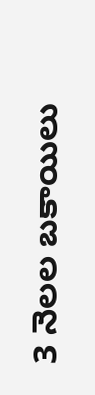3 నెలల బకాయిలు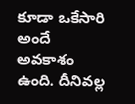కూడా ఒకేసారి అందే అవకాశం ఉంది. దీనివల్ల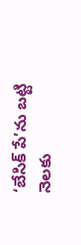‘బేసిక్ పే’ను బట్టి నెలకు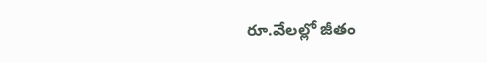రూ.వేలల్లో జీతం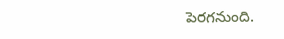పెరగనుంది.